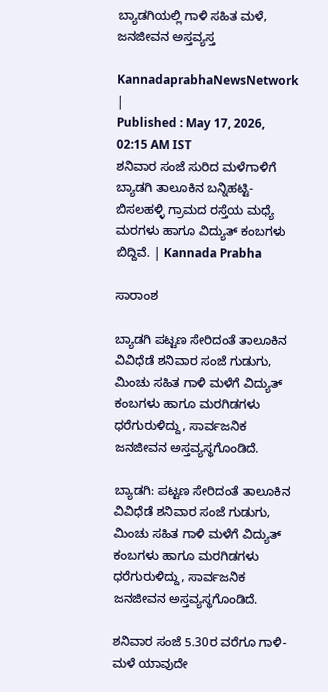ಬ್ಯಾಡಗಿಯಲ್ಲಿ ಗಾಳಿ ಸಹಿತ ಮಳೆ, ಜನಜೀವನ ಅಸ್ತವ್ಯಸ್ತ

KannadaprabhaNewsNetwork |
Published : May 17, 2026, 02:15 AM IST
ಶನಿವಾರ ಸಂಜೆ ಸುರಿದ ಮಳೆಗಾಳಿಗೆ ಬ್ಯಾಡಗಿ ತಾಲೂಕಿನ ಬನ್ನಿಹಟ್ಟಿ-ಬಿಸಲಹಳ್ಳಿ ಗ್ರಾಮದ ರಸ್ತೆಯ ಮಧ್ಯೆ ಮರಗಳು ಹಾಗೂ ವಿದ್ಯುತ್ ಕಂಬಗಳು ಬಿದ್ದಿವೆ. | Kannada Prabha

ಸಾರಾಂಶ

ಬ್ಯಾಡಗಿ ಪಟ್ಟಣ ಸೇರಿದಂತೆ ತಾಲೂಕಿನ ವಿವಿಧೆಡೆ ಶನಿವಾರ ಸಂಜೆ ಗುಡುಗು, ಮಿಂಚು ಸಹಿತ ಗಾಳಿ ಮಳೆಗೆ ವಿದ್ಯುತ್ ಕಂಬಗಳು ಹಾಗೂ ಮರಗಿಡಗಳು ಧರೆಗುರುಳಿದ್ದು, ಸಾರ್ವಜನಿಕ ಜನಜೀವನ ಅಸ್ತವ್ಯಸ್ಥಗೊಂಡಿದೆ.

ಬ್ಯಾಡಗಿ: ಪಟ್ಟಣ ಸೇರಿದಂತೆ ತಾಲೂಕಿನ ವಿವಿಧೆಡೆ ಶನಿವಾರ ಸಂಜೆ ಗುಡುಗು, ಮಿಂಚು ಸಹಿತ ಗಾಳಿ ಮಳೆಗೆ ವಿದ್ಯುತ್ ಕಂಬಗಳು ಹಾಗೂ ಮರಗಿಡಗಳು ಧರೆಗುರುಳಿದ್ದು, ಸಾರ್ವಜನಿಕ ಜನಜೀವನ ಅಸ್ತವ್ಯಸ್ಥಗೊಂಡಿದೆ.

ಶನಿವಾರ ಸಂಜೆ 5.30ರ ವರೆಗೂ ಗಾಳಿ-ಮಳೆ ಯಾವುದೇ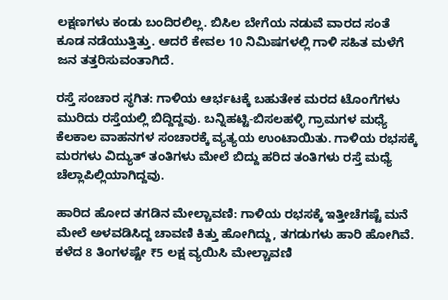ಲಕ್ಷಣಗಳು ಕಂಡು ಬಂದಿರಲಿಲ್ಲ. ಬಿಸಿಲ ಬೇಗೆಯ ನಡುವೆ ವಾರದ ಸಂತೆ ಕೂಡ ನಡೆಯುತ್ತಿತ್ತು. ಆದರೆ ಕೇವಲ 10 ನಿಮಿಷಗಳಲ್ಲಿ ಗಾಳಿ ಸಹಿತ ಮಳೆಗೆ ಜನ ತತ್ತರಿಸುವಂತಾಗಿದೆ.

ರಸ್ತೆ ಸಂಚಾರ ಸ್ಥಗಿತ: ಗಾಳಿಯ ಆರ್ಭಟಕ್ಕೆ ಬಹುತೇಕ ಮರದ ಟೊಂಗೆಗಳು ಮುರಿದು ರಸ್ತೆಯಲ್ಲಿ ಬಿದ್ದಿದ್ದವು. ಬನ್ನಿಹಟ್ಟಿ-ಬಿಸಲಹಳ್ಳಿ ಗ್ರಾಮಗಳ ಮಧ್ಯೆ ಕೆಲಕಾಲ ವಾಹನಗಳ ಸಂಚಾರಕ್ಕೆ ವ್ಯತ್ಯಯ ಉಂಟಾಯಿತು. ಗಾಳಿಯ ರಭಸಕ್ಕೆ ಮರಗಳು ವಿದ್ಯುತ್ ತಂತಿಗಳು ಮೇಲೆ ಬಿದ್ದು ಹರಿದ ತಂತಿಗಳು ರಸ್ತೆ ಮಧ್ಯೆ ಚೆಲ್ಲಾಪಿಲ್ಲಿಯಾಗಿದ್ದವು.

ಹಾರಿದ ಹೋದ ತಗಡಿನ ಮೇಲ್ಚಾವಣಿ: ಗಾಳಿಯ ರಭಸಕ್ಕೆ ಇತ್ತೀಚೆಗಷ್ಟೆ ಮನೆ ಮೇಲೆ ಅಳವಡಿಸಿದ್ದ ಚಾವಣಿ ಕಿತ್ತು ಹೋಗಿದ್ದು, ತಗಡುಗಳು ಹಾರಿ ಹೋಗಿವೆ. ಕಳೆದ 8 ತಿಂಗಳಷ್ಟೇ ₹5 ಲಕ್ಷ ವ್ಯಯಿಸಿ ಮೇಲ್ಚಾವಣಿ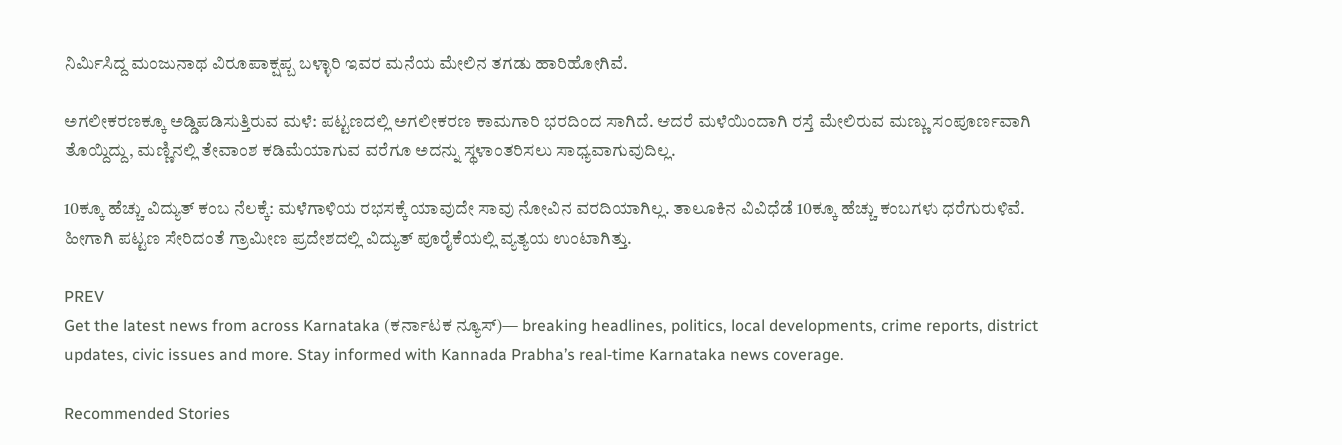ನಿರ್ಮಿಸಿದ್ದ ಮಂಜುನಾಥ ವಿರೂಪಾಕ್ಷಪ್ಬ ಬಳ್ಳಾರಿ ಇವರ ಮನೆಯ ಮೇಲಿನ ತಗಡು ಹಾರಿಹೋಗಿವೆ.

ಅಗಲೀಕರಣಕ್ಕೂ ಅಡ್ಡಿಪಡಿಸುತ್ತಿರುವ ಮಳೆ: ಪಟ್ಟಣದಲ್ಲಿ ಅಗಲೀಕರಣ ಕಾಮಗಾರಿ ಭರದಿಂದ ಸಾಗಿದೆ. ಆದರೆ ಮಳೆಯಿಂದಾಗಿ ರಸ್ತೆ ಮೇಲಿರುವ ಮಣ್ಣು ಸಂಪೂರ್ಣವಾಗಿ ತೊಯ್ದಿದ್ದು, ಮಣ್ಣಿನಲ್ಲಿ ತೇವಾಂಶ ಕಡಿಮೆಯಾಗುವ ವರೆಗೂ ಅದನ್ನು ಸ್ಥಳಾಂತರಿಸಲು ಸಾಧ್ಯವಾಗುವುದಿಲ್ಲ.

10ಕ್ಕೂ ಹೆಚ್ಚು ವಿದ್ಯುತ್ ಕಂಬ ನೆಲಕ್ಕೆ: ಮಳೆಗಾಳಿಯ ರಭಸಕ್ಕೆ ಯಾವುದೇ ಸಾವು ನೋವಿನ ವರದಿಯಾಗಿಲ್ಲ. ತಾಲೂಕಿನ ವಿವಿಧೆಡೆ 10ಕ್ಕೂ ಹೆಚ್ಚು ಕಂಬಗಳು ಧರೆಗುರುಳಿವೆ. ಹೀಗಾಗಿ ಪಟ್ಟಣ ಸೇರಿದಂತೆ ಗ್ರಾಮೀಣ ಪ್ರದೇಶದಲ್ಲಿ ವಿದ್ಯುತ್ ಪೂರೈಕೆಯಲ್ಲಿ ವ್ಯತ್ಯಯ ಉಂಟಾಗಿತ್ತು.

PREV
Get the latest news from across Karnataka (ಕರ್ನಾಟಕ ನ್ಯೂಸ್)— breaking headlines, politics, local developments, crime reports, district updates, civic issues and more. Stay informed with Kannada Prabha’s real‑time Karnataka news coverage.

Recommended Stories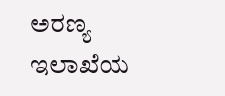ಅರಣ್ಯ ಇಲಾಖೆಯ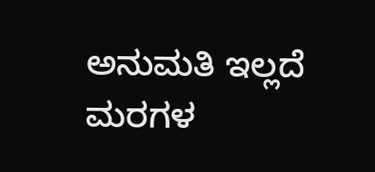ಅನುಮತಿ ಇಲ್ಲದೆ ಮರಗಳ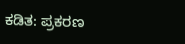ಕಡಿತ: ಪ್ರಕರಣ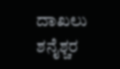ದಾಖಲು
ಶನೈಶ್ಚರ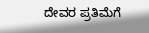ದೇವರ ಪ್ರತಿಮೆಗೆ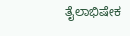ತೈಲಾಭಿಷೇಕ